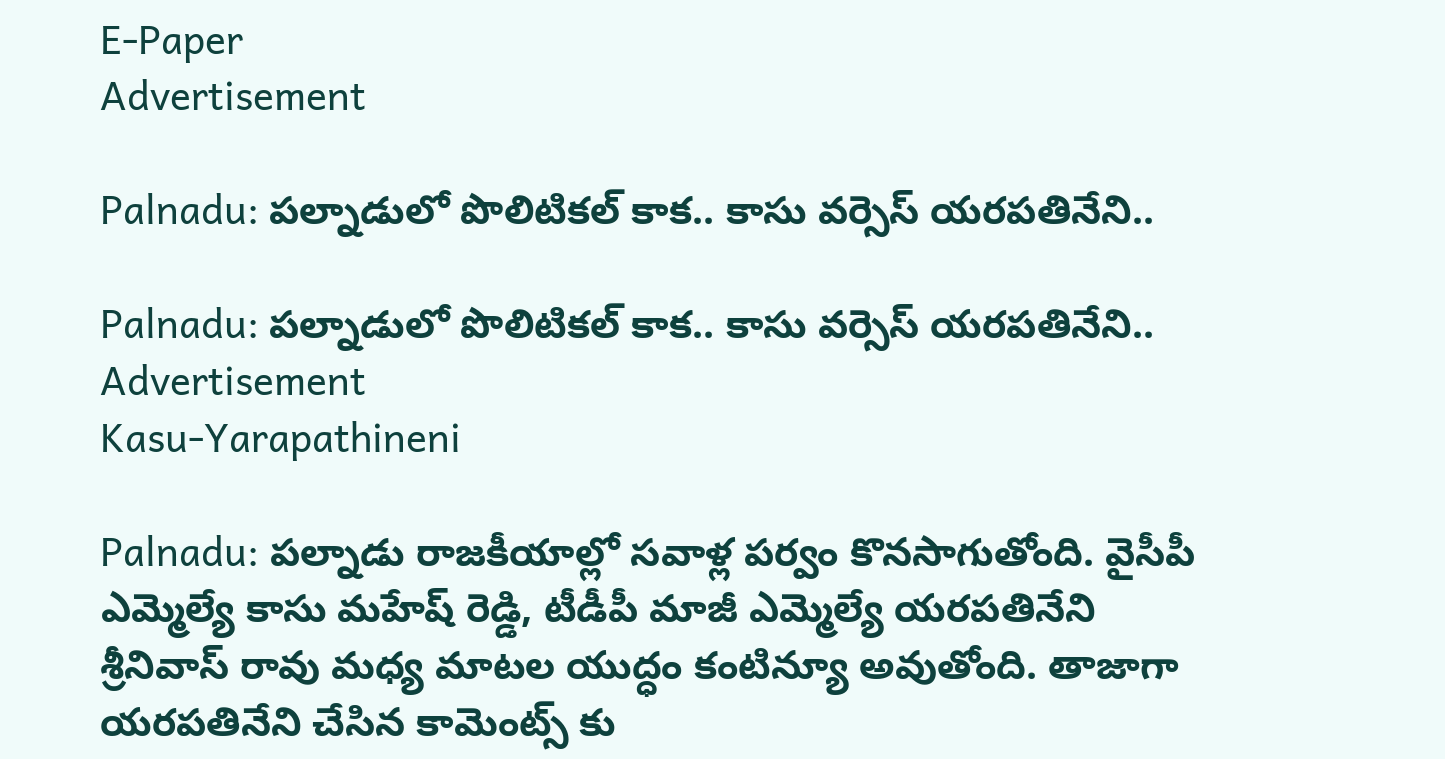E-Paper
Advertisement

Palnadu: పల్నాడులో పొలిటికల్ కాక.. కాసు వర్సెస్ యరపతినేని..

Palnadu: పల్నాడులో పొలిటికల్ కాక.. కాసు వర్సెస్ యరపతినేని..
Advertisement
Kasu-Yarapathineni

Palnadu: పల్నాడు రాజకీయాల్లో సవాళ్ల పర్వం కొనసాగుతోంది. వైసీపీ ఎమ్మెల్యే కాసు మహేష్‌ రెడ్డి, టీడీపీ మాజీ ఎమ్మెల్యే యరపతినేని శ్రీనివాస్ రావు మధ్య మాటల యుద్ధం కంటిన్యూ అవుతోంది. తాజాగా యరపతినేని చేసిన కామెంట్స్ కు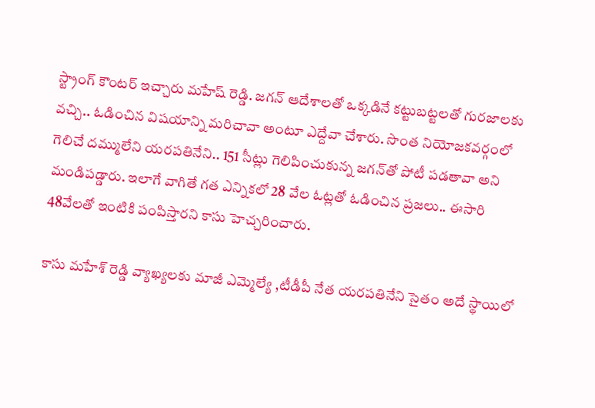స్ట్రాంగ్‌ కౌంటర్‌ ఇచ్చారు మహేష్ రెడ్డి. జగన్‌ ఆదేశాలతో ఒక్కడినే కట్టుబట్టలతో గురజాలకు వచ్చి.. ఓడించిన విషయాన్ని మరిచావా అంటూ ఎద్దేవా చేశారు. సొంత నియోజకవర్గంలో గెలిచే దమ్ములేని యరపతినేని.. 151 సీట్లు గెలిపించుకున్న జగన్‌తో పోటీ పడతావా అని మండిపడ్డారు. ఇలాగే వాగితే గత ఎన్నికలో 28 వేల ఓట్లతో ఓడించిన ప్రజలు.. ఈసారి 48వేలతో ఇంటికి పంపిస్తారని కాసు హెచ్చరించారు.

కాసు మహేశ్ రెడ్డి వ్యాఖ్యలకు మాజీ ఎమ్మెల్యే ,టీడీపీ నేత యరపతినేని సైతం అదే స్థాయిలో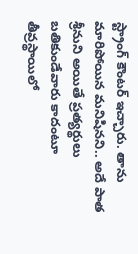స్ట్రాంగ్ కౌంటర్ ఇచ్చారు. తాను మారిపోయిన మనిషినని.. అదే పాత శ్రీనుని అయితే ప్రత్యర్థులు బతికుండేవారు కాదంటూ తీవ్రస్థాయిలో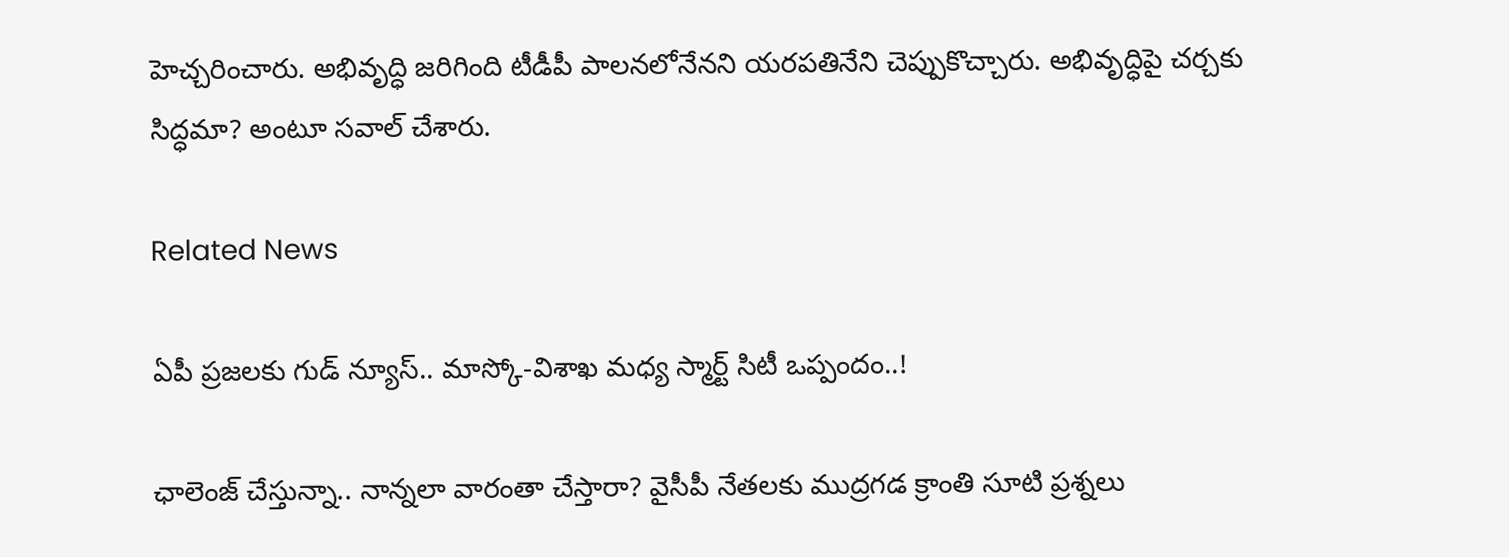హెచ్చరించారు. అభివృద్ధి జరిగింది టీడీపీ పాలనలోనేనని యరపతినేని చెప్పుకొచ్చారు. అభివృద్ధిపై చర్చకు సిద్ధమా? అంటూ సవాల్ చేశారు.

Related News

ఏపీ ప్రజలకు గుడ్ న్యూస్.. మాస్కో-విశాఖ మధ్య స్మార్ట్ సిటీ ఒప్పందం..!

ఛాలెంజ్ చేస్తున్నా.. నాన్నలా వారంతా చేస్తారా? వైసీపీ నేతలకు ముద్రగడ క్రాంతి సూటి ప్రశ్నలు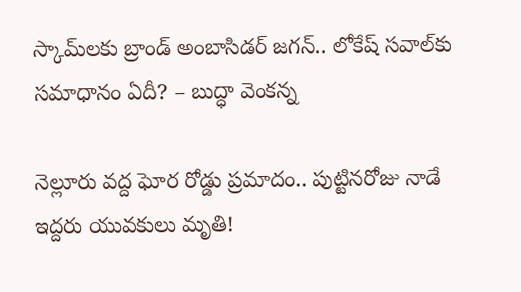స్కామ్‌లకు బ్రాండ్ అంబాసిడర్ జగన్.. లోకేష్ సవాల్‌కు సమాధానం ఏదీ? – బుద్ధా వెంకన్న

నెల్లూరు వద్ద ఘోర రోడ్డు ప్రమాదం.. పుట్టినరోజు నాడే ఇద్దరు యువకులు మృతి!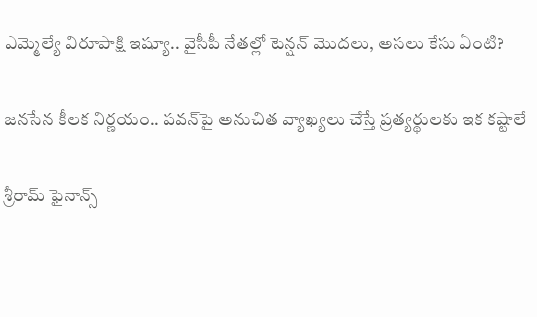ఎమ్మెల్యే విరూపాక్షి ఇష్యూ.. వైసీపీ నేతల్లో టెన్షన్ మొదలు, అసలు కేసు ఏంటి?

జనసేన కీలక నిర్ణయం.. పవన్‌పై అనుచిత వ్యాఖ్యలు చేస్తే ప్రత్యర్థులకు ఇక కష్టాలే

శ్రీరామ్ ఫైనాన్స్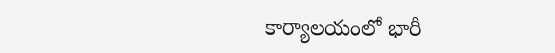కార్యాలయంలో భారీ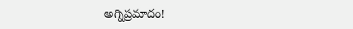అగ్నిప్రమాదం!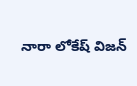నారా లోకేష్ విజన్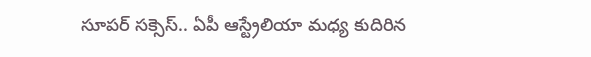సూపర్ సక్సెస్.. ఏపీ ఆస్ట్రేలియా మధ్య కుదిరిన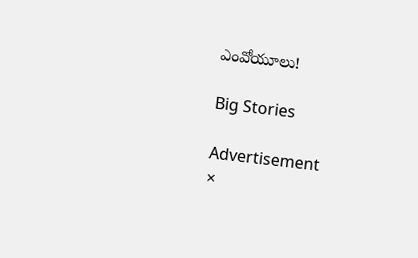ఎంవోయూలు!

Big Stories

Advertisement
×